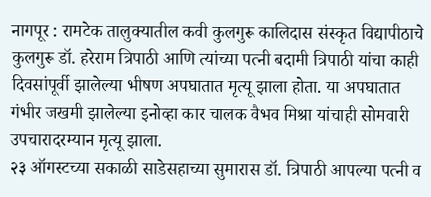नागपूर : रामटेक तालुक्यातील कवी कुलगुरू कालिदास संस्कृत विद्यापीठाचे कुलगुरू डॉ. हरेराम त्रिपाठी आणि त्यांच्या पत्नी बदामी त्रिपाठी यांचा काही दिवसांपूर्वी झालेल्या भीषण अपघातात मृत्यू झाला होता. या अपघातात गंभीर जखमी झालेल्या इनोव्हा कार चालक वैभव मिश्रा यांचाही सोमवारी उपचारादरम्यान मृत्यू झाला.
२३ ऑगस्टच्या सकाळी साडेसहाच्या सुमारास डॉ. त्रिपाठी आपल्या पत्नी व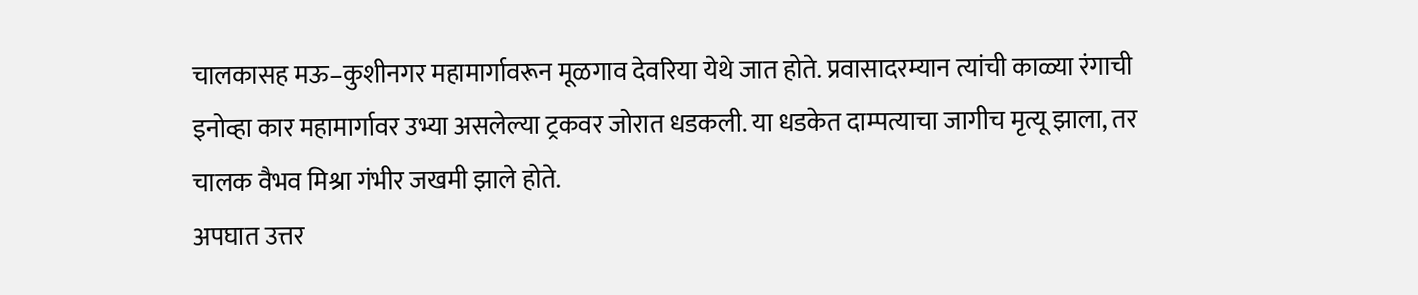चालकासह मऊ–कुशीनगर महामार्गावरून मूळगाव देवरिया येथे जात होते. प्रवासादरम्यान त्यांची काळ्या रंगाची इनोव्हा कार महामार्गावर उभ्या असलेल्या ट्रकवर जोरात धडकली. या धडकेत दाम्पत्याचा जागीच मृत्यू झाला, तर चालक वैभव मिश्रा गंभीर जखमी झाले होते.
अपघात उत्तर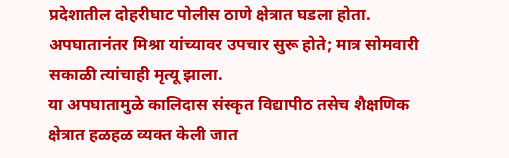प्रदेशातील दोहरीघाट पोलीस ठाणे क्षेत्रात घडला होता. अपघातानंतर मिश्रा यांच्यावर उपचार सुरू होते; मात्र सोमवारी सकाळी त्यांचाही मृत्यू झाला.
या अपघातामुळे कालिदास संस्कृत विद्यापीठ तसेच शैक्षणिक क्षेत्रात हळहळ व्यक्त केली जात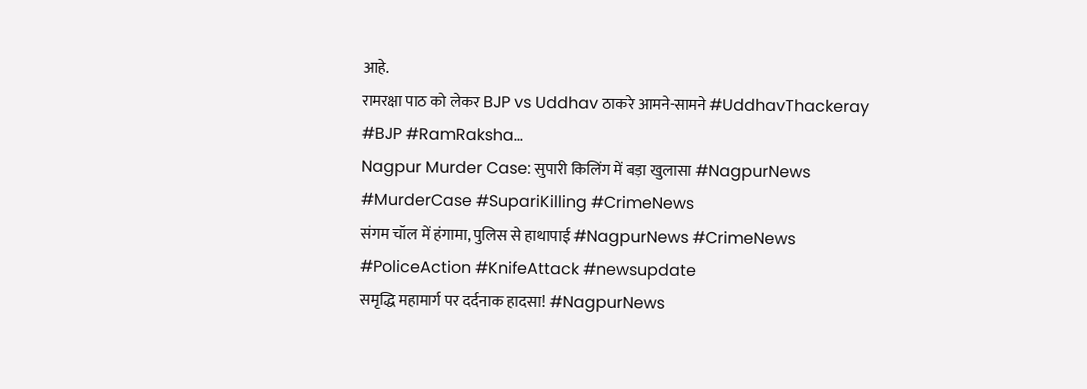आहे.
रामरक्षा पाठ को लेकर BJP vs Uddhav ठाकरे आमने-सामने #UddhavThackeray #BJP #RamRaksha...
Nagpur Murder Case: सुपारी किलिंग में बड़ा खुलासा #NagpurNews #MurderCase #SupariKilling #CrimeNews
संगम चॉल में हंगामा, पुलिस से हाथापाई #NagpurNews #CrimeNews #PoliceAction #KnifeAttack #newsupdate
समृद्धि महामार्ग पर दर्दनाक हादसा! #NagpurNews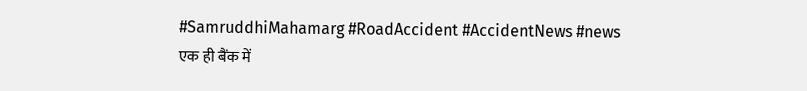#SamruddhiMahamarg #RoadAccident #AccidentNews #news
एक ही बैंक में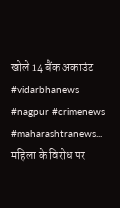खोले 14 बैंक अकाउंट #vidarbhanews #nagpur #crimenews #maharashtranews...
महिला के विरोध पर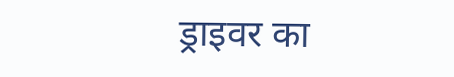ड्राइवर का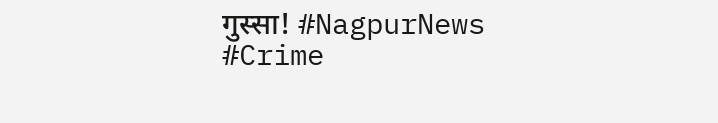गुस्सा! #NagpurNews #Crime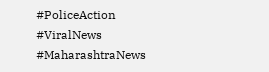#PoliceAction #ViralNews #MaharashtraNews